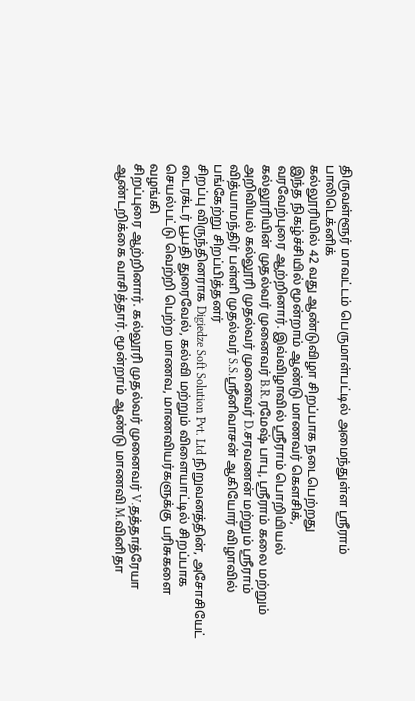திருவள்ளூர் மாவட்டம் பெருமாள்பட்டில் அமைந்துள்ள ஸ்ரீராம் பாலிடெக்னிக்
கல்லூரியில் 42 வது ஆண்டுவிழா சிறப்பாக நடைபெற்றது
இந்த நிகழ்ச்சியில் மூன்றாம் ஆண்டு மாணவர் கௌசிக்,
வரவேற்புரை ஆற்றினார். இவ்விழாவில் ஸ்ரீராம் பொறியியல் கல்லூரியின் முதல்வர் முனைவர் B.R.ரமேஷ் பாபு, ஸ்ரீராம் கலை மற்றும் அறிவியல் கல்லூரி முதல்வர் முனைவர் D.சரவணன் மற்றும் ஸ்ரீராம் வித்யாமந்திர் பள்ளி முதல்வர் S.S.ஸ்ரீனிவாசன் ஆகியோர் விழாவில் பங்கேற்று சிறப்பித்தனர்
சிறப்பு விருந்தினராக Digiedze Soft Solution Pvt. Ltd நிறுவனத்தின், அசோசியேட் டைரக்டர் பூபதி துரைவேல், கல்வி மற்றும் விளையாட்டில் சிறப்பாக செயல்பட்டு வெற்றி பெற்ற மாணவ, மாணவியர்களுக்கு பரிசுகளை வழங்கி
சிறப்புரை ஆற்றினார். கல்லூரி முதல்வர் முனைவர் V.தத்தாத்ரேயா
ஆண்டறிக்கை வாசித்தார். மூன்றாம் ஆண்டு மாணவி M.வினிதா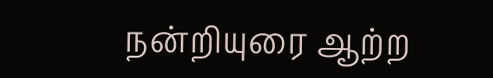நன்றியுரை ஆற்ற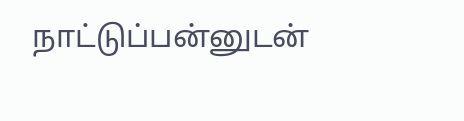நாட்டுப்பன்னுடன்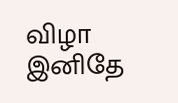விழா இனிதே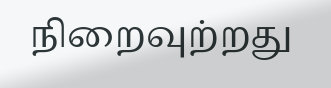நிறைவுற்றது